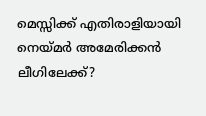മെസ്സിക്ക് എതിരാളിയായി നെയ്മർ അമേരിക്കൻ ലീഗിലേക്ക്?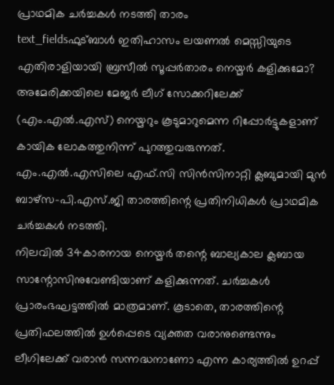പ്രാഥമിക ചർച്ചകൾ നടത്തി താരം
text_fieldsഫുട്ബാൾ ഇതിഹാസം ലയണൽ മെസ്സിയുടെ എതിരാളിയായി ബ്രസീൽ സൂപ്പർതാരം നെയ്മർ കളിക്കുമോ? അമേരിക്കയിലെ മേജർ ലീഗ് സോക്കറിലേക്ക് (എം.എൽ.എസ്) നെയ്മറും കൂടുമാറുമെന്ന റിപ്പോർട്ടുകളാണ് കായിക ലോകത്തുനിന്ന് പുറത്തുവരുന്നത്. എം.എൽ.എസിലെ എഫ്.സി സിൻസിനാറ്റി ക്ലബുമായി മുൻ ബാഴ്സ-പി.എസ്.ജി താരത്തിന്റെ പ്രതിനിധികൾ പ്രാഥമിക ചർച്ചകൾ നടത്തി.
നിലവിൽ 34കാരനായ നെയ്മർ തന്റെ ബാല്യകാല ക്ലബായ സാന്റോസിനുവേണ്ടിയാണ് കളിക്കുന്നത്. ചർച്ചകൾ പ്രാരംഭഘട്ടത്തിൽ മാത്രമാണ്. കൂടാതെ, താരത്തിന്റെ പ്രതിഫലത്തിൽ ഉൾപ്പെടെ വ്യക്തത വരാനുണ്ടെന്നും ലീഗിലേക്ക് വരാൻ സന്നദ്ധനാണോ എന്ന കാര്യത്തിൽ ഉറപ്പ്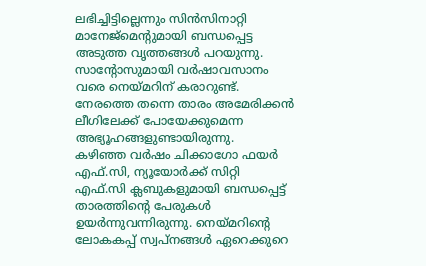ലഭിച്ചിട്ടില്ലെന്നും സിൻസിനാറ്റി മാനേജ്മെന്റുമായി ബന്ധപ്പെട്ട അടുത്ത വൃത്തങ്ങൾ പറയുന്നു. സാന്റോസുമായി വർഷാവസാനം വരെ നെയ്മറിന് കരാറുണ്ട്. നേരത്തെ തന്നെ താരം അമേരിക്കൻ ലീഗിലേക്ക് പോയേക്കുമെന്ന അഭ്യൂഹങ്ങളുണ്ടായിരുന്നു.
കഴിഞ്ഞ വർഷം ചിക്കാഗോ ഫയർ എഫ്.സി, ന്യൂയോർക്ക് സിറ്റി എഫ്.സി ക്ലബുകളുമായി ബന്ധപ്പെട്ട് താരത്തിന്റെ പേരുകൾ ഉയർന്നുവന്നിരുന്നു. നെയ്മറിന്റെ ലോകകപ്പ് സ്വപ്നങ്ങൾ ഏറെക്കുറെ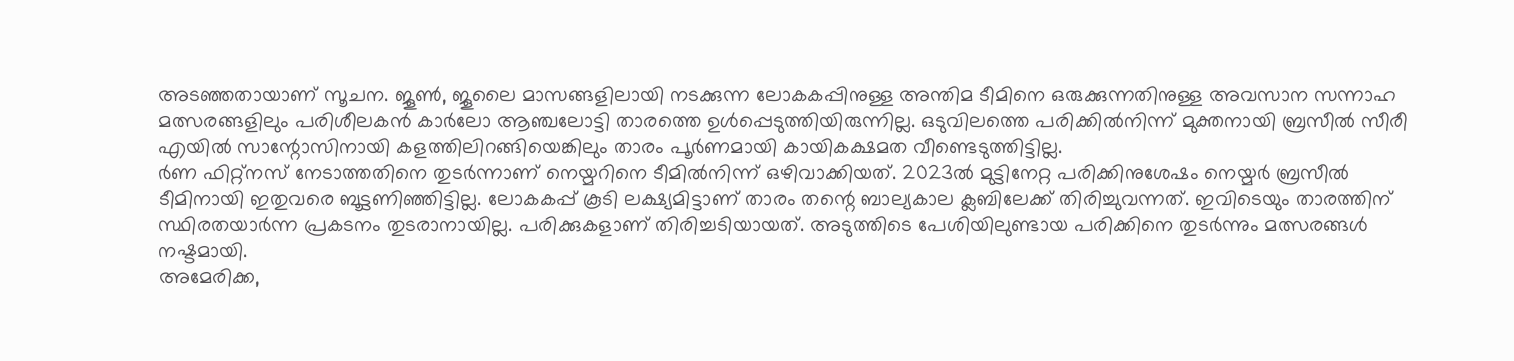അടഞ്ഞതായാണ് സൂചന. ജൂൺ, ജൂലൈ മാസങ്ങളിലായി നടക്കുന്ന ലോകകപ്പിനുള്ള അന്തിമ ടീമിനെ ഒരുക്കുന്നതിനുള്ള അവസാന സന്നാഹ മത്സരങ്ങളിലും പരിശീലകൻ കാർലോ ആഞ്ചലോട്ടി താരത്തെ ഉൾപ്പെടുത്തിയിരുന്നില്ല. ഒടുവിലത്തെ പരിക്കിൽനിന്ന് മുക്തനായി ബ്രസീൽ സീരീ എയിൽ സാന്റോസിനായി കളത്തിലിറങ്ങിയെങ്കിലും താരം പൂർണമായി കായികക്ഷമത വീണ്ടെടുത്തിട്ടില്ല.
ർണ ഫിറ്റ്നസ് നേടാത്തതിനെ തുടർന്നാണ് നെയ്മറിനെ ടീമിൽനിന്ന് ഒഴിവാക്കിയത്. 2023ൽ മുട്ടിനേറ്റ പരിക്കിനുശേഷം നെയ്മർ ബ്രസീൽ ടീമിനായി ഇതുവരെ ബൂട്ടണിഞ്ഞിട്ടില്ല. ലോകകപ്പ് കൂടി ലക്ഷ്യമിട്ടാണ് താരം തന്റെ ബാല്യകാല ക്ലബിലേക്ക് തിരിച്ചുവന്നത്. ഇവിടെയും താരത്തിന് സ്ഥിരതയാർന്ന പ്രകടനം തുടരാനായില്ല. പരിക്കുകളാണ് തിരിച്ചടിയായത്. അടുത്തിടെ പേശിയിലുണ്ടായ പരിക്കിനെ തുടർന്നും മത്സരങ്ങൾ നഷ്ടമായി.
അമേരിക്ക,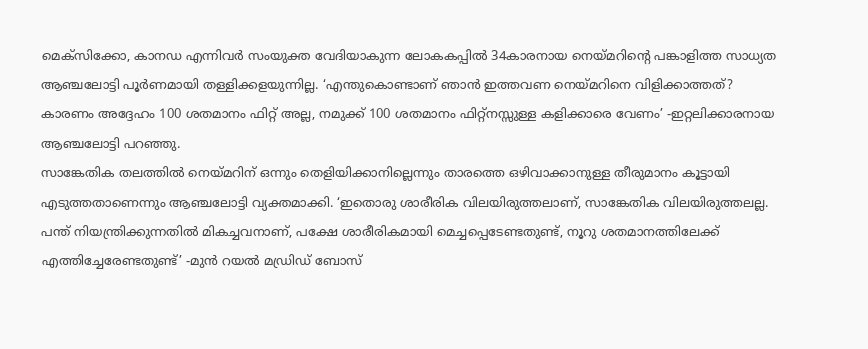മെക്സിക്കോ, കാനഡ എന്നിവർ സംയുക്ത വേദിയാകുന്ന ലോകകപ്പിൽ 34കാരനായ നെയ്മറിന്റെ പങ്കാളിത്ത സാധ്യത ആഞ്ചലോട്ടി പൂർണമായി തള്ളിക്കളയുന്നില്ല. ‘എന്തുകൊണ്ടാണ് ഞാൻ ഇത്തവണ നെയ്മറിനെ വിളിക്കാത്തത്? കാരണം അദ്ദേഹം 100 ശതമാനം ഫിറ്റ് അല്ല, നമുക്ക് 100 ശതമാനം ഫിറ്റ്നസ്സുള്ള കളിക്കാരെ വേണം’ -ഇറ്റലിക്കാരനായ ആഞ്ചലോട്ടി പറഞ്ഞു.
സാങ്കേതിക തലത്തിൽ നെയ്മറിന് ഒന്നും തെളിയിക്കാനില്ലെന്നും താരത്തെ ഒഴിവാക്കാനുള്ള തീരുമാനം കൂട്ടായി എടുത്തതാണെന്നും ആഞ്ചലോട്ടി വ്യക്തമാക്കി. ‘ഇതൊരു ശാരീരിക വിലയിരുത്തലാണ്, സാങ്കേതിക വിലയിരുത്തലല്ല. പന്ത് നിയന്ത്രിക്കുന്നതിൽ മികച്ചവനാണ്, പക്ഷേ ശാരീരികമായി മെച്ചപ്പെടേണ്ടതുണ്ട്, നൂറു ശതമാനത്തിലേക്ക് എത്തിച്ചേരേണ്ടതുണ്ട്’ -മുൻ റയൽ മഡ്രിഡ് ബോസ്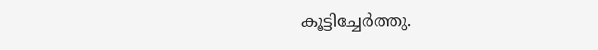കൂട്ടിച്ചേർത്തു.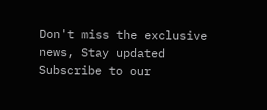Don't miss the exclusive news, Stay updated
Subscribe to our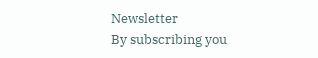Newsletter
By subscribing you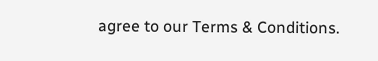agree to our Terms & Conditions.